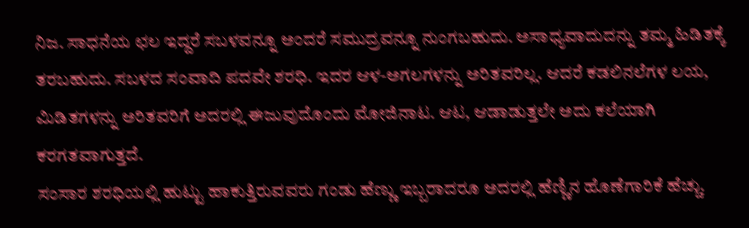ನಿಜ. ಸಾಧನೆಯ ಛಲ ಇದ್ದರೆ ಸಬಳವನ್ನೂ ಅಂದರೆ ಸಮುದ್ರವನ್ನೂ ನುಂಗಬಹುದು. ಅಸಾಧ್ಯವಾದುದನ್ನು ತಮ್ಮ ಹಿಡಿತಕ್ಕೆ ತರಬಹುದು. ಸಬಳದ ಸಂವಾದಿ ಪದವೇ ಶರಧಿ. ಇದರ ಆಳ-ಅಗಲಗಳನ್ನು ಅರಿತವರಿಲ್ಲ. ಆದರೆ ಕಡಲಿನಲೆಗಳ ಲಯ, ಮಿಡಿತಗಳನ್ನು ಅರಿತವರಿಗೆ ಅದರಲ್ಲಿ ಈಜುವುದೊಂದು ಮೋಜಿನಾಟ. ಆಟ, ಆಡಾಡುತ್ತಲೇ ಅದು ಕಲೆಯಾಗಿ ಕರಗತವಾಗುತ್ತದೆ.
ಸಂಸಾರ ಶರಧಿಯಲ್ಲಿ ಹುಟ್ಟು ಹಾಕುತ್ತಿರುವವರು ಗಂಡು ಹೆಣ್ಣು ಇಬ್ಬರಾದರೂ ಅದರಲ್ಲಿ ಹೆಣ್ಣಿನ ಹೊಣೆಗಾರಿಕೆ ಹೆಚ್ಚು.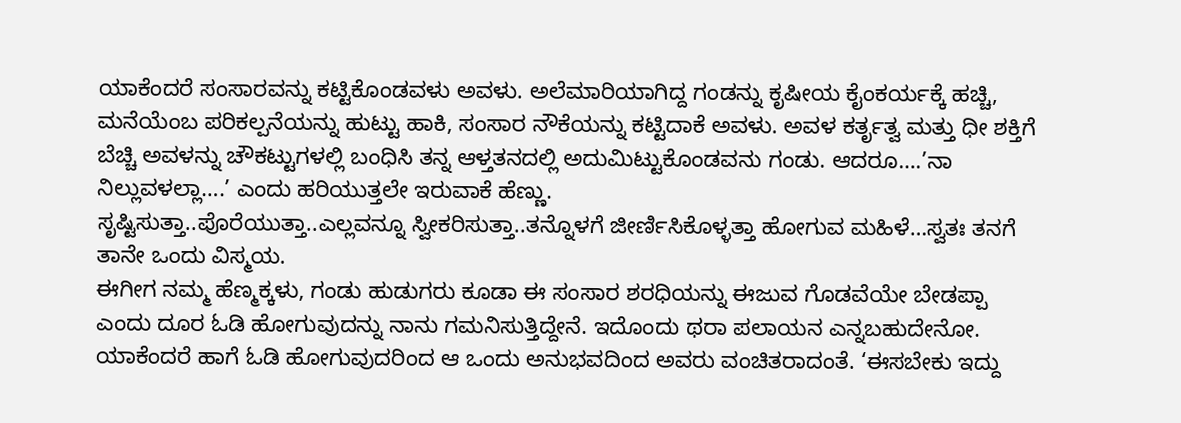ಯಾಕೆಂದರೆ ಸಂಸಾರವನ್ನು ಕಟ್ಟಿಕೊಂಡವಳು ಅವಳು. ಅಲೆಮಾರಿಯಾಗಿದ್ದ ಗಂಡನ್ನು ಕೃಷೀಯ ಕೈಂಕರ್ಯಕ್ಕೆ ಹಚ್ಚಿ, ಮನೆಯೆಂಬ ಪರಿಕಲ್ಪನೆಯನ್ನು ಹುಟ್ಟು ಹಾಕಿ, ಸಂಸಾರ ನೌಕೆಯನ್ನು ಕಟ್ಟಿದಾಕೆ ಅವಳು. ಅವಳ ಕರ್ತೃತ್ವ ಮತ್ತು ಧೀ ಶಕ್ತಿಗೆ ಬೆಚ್ಚಿ ಅವಳನ್ನು ಚೌಕಟ್ಟುಗಳಲ್ಲಿ ಬಂಧಿಸಿ ತನ್ನ ಆಳ್ತತನದಲ್ಲಿ ಅದುಮಿಟ್ಟುಕೊಂಡವನು ಗಂಡು. ಆದರೂ….’ನಾ ನಿಲ್ಲುವಳಲ್ಲಾ….’ ಎಂದು ಹರಿಯುತ್ತಲೇ ಇರುವಾಕೆ ಹೆಣ್ಣು.
ಸೃಷ್ಟಿಸುತ್ತಾ..ಪೊರೆಯುತ್ತಾ..ಎಲ್ಲವನ್ನೂ ಸ್ವೀಕರಿಸುತ್ತಾ..ತನ್ನೊಳಗೆ ಜೀರ್ಣಿಸಿಕೊಳ್ಳತ್ತಾ ಹೋಗುವ ಮಹಿಳೆ…ಸ್ವತಃ ತನಗೆ ತಾನೇ ಒಂದು ವಿಸ್ಮಯ.
ಈಗೀಗ ನಮ್ಮ ಹೆಣ್ಮಕ್ಕಳು, ಗಂಡು ಹುಡುಗರು ಕೂಡಾ ಈ ಸಂಸಾರ ಶರಧಿಯನ್ನು ಈಜುವ ಗೊಡವೆಯೇ ಬೇಡಪ್ಪಾ ಎಂದು ದೂರ ಓಡಿ ಹೋಗುವುದನ್ನು ನಾನು ಗಮನಿಸುತ್ತಿದ್ದೇನೆ. ಇದೊಂದು ಥರಾ ಪಲಾಯನ ಎನ್ನಬಹುದೇನೋ. ಯಾಕೆಂದರೆ ಹಾಗೆ ಓಡಿ ಹೋಗುವುದರಿಂದ ಆ ಒಂದು ಅನುಭವದಿಂದ ಅವರು ವಂಚಿತರಾದಂತೆ. ‘ಈಸಬೇಕು ಇದ್ದು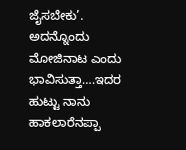ಜೈಸಬೇಕು’. ಅದನ್ನೊಂದು ಮೋಜಿನಾಟ ಎಂದು ಭಾವಿಸುತ್ತಾ….ಇದರ ಹುಟ್ಟು ನಾನು ಹಾಕಲಾರೆನಪ್ಪಾ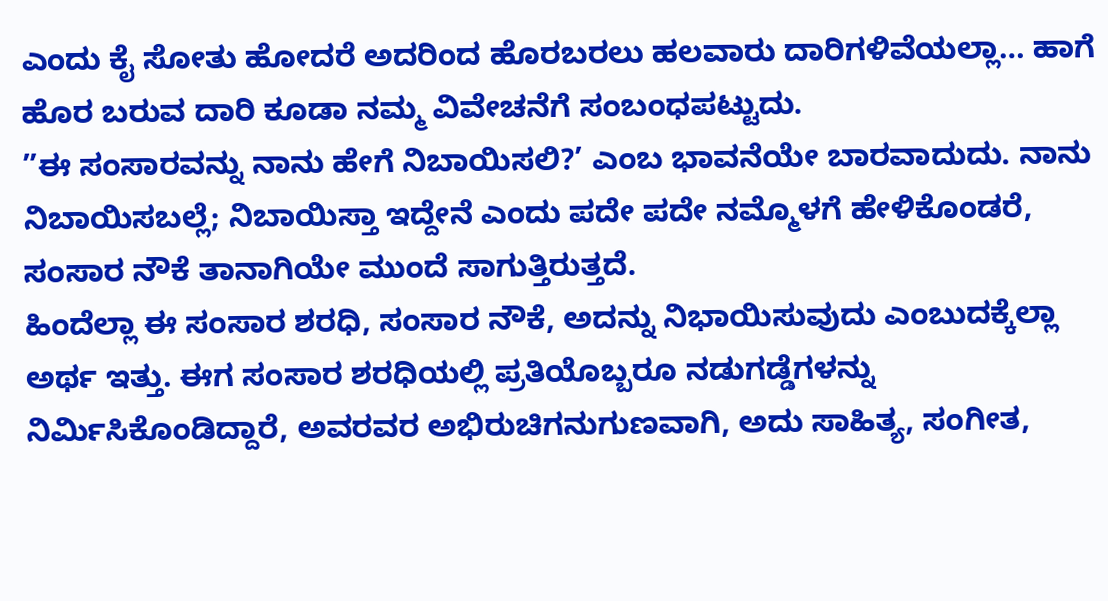ಎಂದು ಕೈ ಸೋತು ಹೋದರೆ ಅದರಿಂದ ಹೊರಬರಲು ಹಲವಾರು ದಾರಿಗಳಿವೆಯಲ್ಲಾ… ಹಾಗೆ ಹೊರ ಬರುವ ದಾರಿ ಕೂಡಾ ನಮ್ಮ ವಿವೇಚನೆಗೆ ಸಂಬಂಧಪಟ್ಟುದು.
”ಈ ಸಂಸಾರವನ್ನು ನಾನು ಹೇಗೆ ನಿಬಾಯಿಸಲಿ?’ ಎಂಬ ಭಾವನೆಯೇ ಬಾರವಾದುದು. ನಾನು ನಿಬಾಯಿಸಬಲ್ಲೆ; ನಿಬಾಯಿಸ್ತಾ ಇದ್ದೇನೆ ಎಂದು ಪದೇ ಪದೇ ನಮ್ಮೊಳಗೆ ಹೇಳಿಕೊಂಡರೆ, ಸಂಸಾರ ನೌಕೆ ತಾನಾಗಿಯೇ ಮುಂದೆ ಸಾಗುತ್ತಿರುತ್ತದೆ.
ಹಿಂದೆಲ್ಲಾ ಈ ಸಂಸಾರ ಶರಧಿ, ಸಂಸಾರ ನೌಕೆ, ಅದನ್ನು ನಿಭಾಯಿಸುವುದು ಎಂಬುದಕ್ಕೆಲ್ಲಾ ಅರ್ಥ ಇತ್ತು. ಈಗ ಸಂಸಾರ ಶರಧಿಯಲ್ಲಿ ಪ್ರತಿಯೊಬ್ಬರೂ ನಡುಗಡ್ಡೆಗಳನ್ನು ನಿರ್ಮಿಸಿಕೊಂಡಿದ್ದಾರೆ, ಅವರವರ ಅಭಿರುಚಿಗನುಗುಣವಾಗಿ, ಅದು ಸಾಹಿತ್ಯ, ಸಂಗೀತ,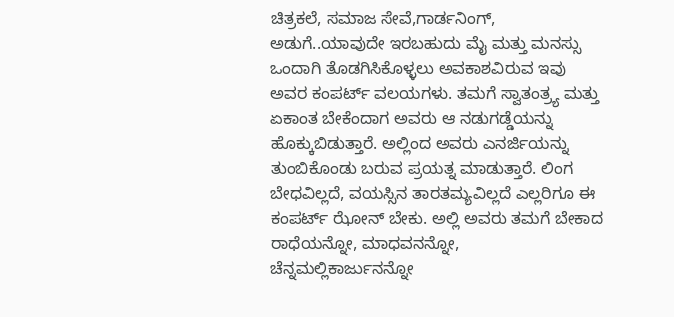ಚಿತ್ರಕಲೆ, ಸಮಾಜ ಸೇವೆ,ಗಾರ್ಡನಿಂಗ್, ಅಡುಗೆ..ಯಾವುದೇ ಇರಬಹುದು ಮೈ ಮತ್ತು ಮನಸ್ಸು ಒಂದಾಗಿ ತೊಡಗಿಸಿಕೊಳ್ಳಲು ಅವಕಾಶವಿರುವ ಇವು ಅವರ ಕಂಪರ್ಟ್ ವಲಯಗಳು. ತಮಗೆ ಸ್ವಾತಂತ್ರ್ಯ ಮತ್ತು ಏಕಾಂತ ಬೇಕೆಂದಾಗ ಅವರು ಆ ನಡುಗಡ್ಡೆಯನ್ನು ಹೊಕ್ಕುಬಿಡುತ್ತಾರೆ. ಅಲ್ಲಿಂದ ಅವರು ಎನರ್ಜಿಯನ್ನು ತುಂಬಿಕೊಂಡು ಬರುವ ಪ್ರಯತ್ನ ಮಾಡುತ್ತಾರೆ. ಲಿಂಗ ಬೇಧವಿಲ್ಲದೆ, ವಯಸ್ಸಿನ ತಾರತಮ್ಯವಿಲ್ಲದೆ ಎಲ್ಲರಿಗೂ ಈ ಕಂಪರ್ಟ್ ಝೋನ್ ಬೇಕು. ಅಲ್ಲಿ ಅವರು ತಮಗೆ ಬೇಕಾದ ರಾಧೆಯನ್ನೋ, ಮಾಧವನನ್ನೋ, ಚೆನ್ನಮಲ್ಲಿಕಾರ್ಜುನನ್ನೋ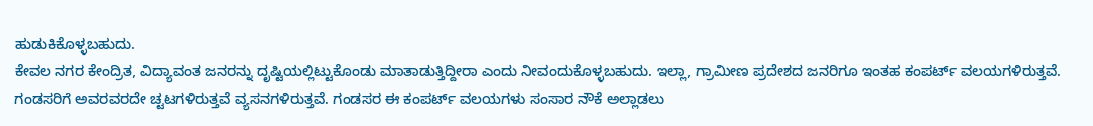ಹುಡುಕಿಕೊಳ್ಳಬಹುದು.
ಕೇವಲ ನಗರ ಕೇಂದ್ರಿತ, ವಿದ್ಯಾವಂತ ಜನರನ್ನು ದೃಷ್ಟಿಯಲ್ಲಿಟ್ಟುಕೊಂಡು ಮಾತಾಡುತ್ತಿದ್ದೀರಾ ಎಂದು ನೀವಂದುಕೊಳ್ಳಬಹುದು. ಇಲ್ಲಾ, ಗ್ರಾಮೀಣ ಪ್ರದೇಶದ ಜನರಿಗೂ ಇಂತಹ ಕಂಪರ್ಟ್ ವಲಯಗಳಿರುತ್ತವೆ. ಗಂಡಸರಿಗೆ ಅವರವರದೇ ಚ್ಟಟಗಳಿರುತ್ತವೆ ವ್ಯಸನಗಳಿರುತ್ತವೆ. ಗಂಡಸರ ಈ ಕಂಪರ್ಟ್ ವಲಯಗಳು ಸಂಸಾರ ನೌಕೆ ಅಲ್ಲಾಡಲು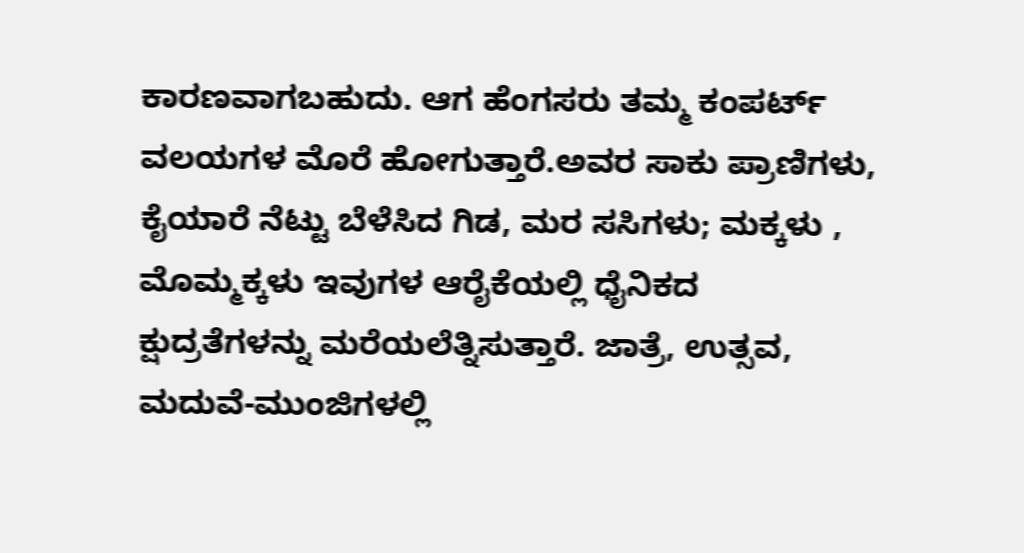ಕಾರಣವಾಗಬಹುದು. ಆಗ ಹೆಂಗಸರು ತಮ್ಮ ಕಂಪರ್ಟ್ ವಲಯಗಳ ಮೊರೆ ಹೋಗುತ್ತಾರೆ.ಅವರ ಸಾಕು ಪ್ರಾಣಿಗಳು, ಕೈಯಾರೆ ನೆಟ್ಟು ಬೆಳೆಸಿದ ಗಿಡ, ಮರ ಸಸಿಗಳು; ಮಕ್ಕಳು , ಮೊಮ್ಮಕ್ಕಳು ಇವುಗಳ ಆರೈಕೆಯಲ್ಲಿ ಧೈನಿಕದ ಕ್ಷುದ್ರತೆಗಳನ್ನು ಮರೆಯಲೆತ್ನಿಸುತ್ತಾರೆ. ಜಾತ್ರೆ, ಉತ್ಸವ, ಮದುವೆ-ಮುಂಜಿಗಳಲ್ಲಿ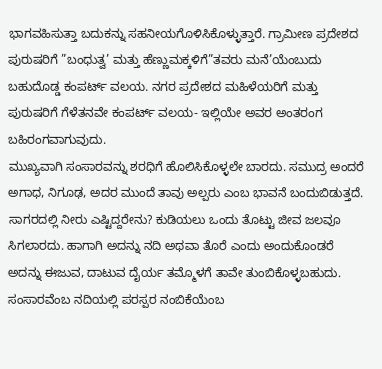ಭಾಗವಹಿಸುತ್ತಾ ಬದುಕನ್ನು ಸಹನೀಯಗೊಳಿಸಿಕೊಳ್ಳುತ್ತಾರೆ. ಗ್ರಾಮೀಣ ಪ್ರದೇಶದ ಪುರುಷರಿಗೆ ”ಬಂಧುತ್ವ’ ಮತ್ತು ಹೆಣ್ಣುಮಕ್ಕಳಿಗೆ”ತವರು ಮನೆ’ಯೆಂಬುದು ಬಹುದೊಡ್ಡ ಕಂಪರ್ಟ್ ವಲಯ. ನಗರ ಪ್ರದೇಶದ ಮಹಿಳೆಯರಿಗೆ ಮತ್ತು ಪುರುಷರಿಗೆ ಗೆಳೆತನವೇ ಕಂಪರ್ಟ್ ವಲಯ- ಇಲ್ಲಿಯೇ ಅವರ ಅಂತರಂಗ ಬಹಿರಂಗವಾಗುವುದು.
ಮುಖ್ಯವಾಗಿ ಸಂಸಾರವನ್ನು ಶರಧಿಗೆ ಹೊಲಿಸಿಕೊಳ್ಳಲೇ ಬಾರದು. ಸಮುದ್ರ ಅಂದರೆ ಅಗಾಧ, ನಿಗೂಢ, ಅದರ ಮುಂದೆ ತಾವು ಅಲ್ಪರು ಎಂಬ ಭಾವನೆ ಬಂದುಬಿಡುತ್ತದೆ. ಸಾಗರದಲ್ಲಿ ನೀರು ಎಷ್ಟಿದ್ದರೇನು? ಕುಡಿಯಲು ಒಂದು ತೊಟ್ಟು ಜೀವ ಜಲವೂ ಸಿಗಲಾರದು. ಹಾಗಾಗಿ ಅದನ್ನು ನದಿ ಅಥವಾ ತೊರೆ ಎಂದು ಅಂದುಕೊಂಡರೆ ಅದನ್ನು ಈಜುವ, ದಾಟುವ ದೈರ್ಯ ತಮ್ಮೊಳಗೆ ತಾವೇ ತುಂಬಿಕೊಳ್ಳಬಹುದು.
ಸಂಸಾರವೆಂಬ ನದಿಯಲ್ಲಿ ಪರಸ್ಪರ ನಂಬಿಕೆಯೆಂಬ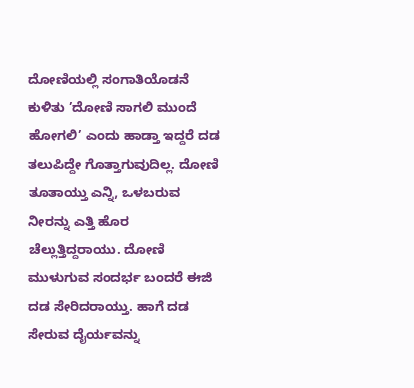ದೋಣಿಯಲ್ಲಿ ಸಂಗಾತಿಯೊಡನೆ ಕುಳಿತು ’ದೋಣಿ ಸಾಗಲಿ ಮುಂದೆ ಹೋಗಲಿ’ ಎಂದು ಹಾಡ್ತಾ ಇದ್ದರೆ ದಡ ತಲುಪಿದ್ದೇ ಗೊತ್ತಾಗುವುದಿಲ್ಲ. ದೋಣಿ ತೂತಾಯ್ತು ಎನ್ನಿ, ಒಳಬರುವ ನೀರನ್ನು ಎತ್ತಿ ಹೊರ ಚೆಲ್ಲುತ್ತಿದ್ದರಾಯು. ದೋಣಿ ಮುಳುಗುವ ಸಂದರ್ಭ ಬಂದರೆ ಈಜಿ ದಡ ಸೇರಿದರಾಯ್ತು. ಹಾಗೆ ದಡ ಸೇರುವ ದೈರ್ಯವನ್ನು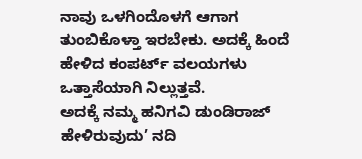ನಾವು ಒಳಗಿಂದೊಳಗೆ ಆಗಾಗ ತುಂಬಿಕೊಳ್ತಾ ಇರಬೇಕು. ಅದಕ್ಕೆ ಹಿಂದೆ ಹೇಳಿದ ಕಂಪರ್ಟ್ ವಲಯಗಳು ಒತ್ತಾಸೆಯಾಗಿ ನಿಲ್ಲುತ್ತವೆ.
ಅದಕ್ಕೆ ನಮ್ಮ ಹನಿಗವಿ ಡುಂಡಿರಾಜ್ ಹೇಳಿರುವುದು’ ನದಿ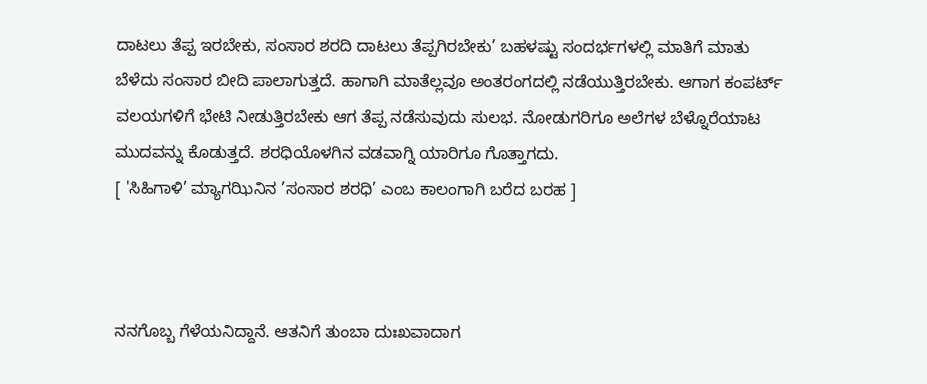ದಾಟಲು ತೆಪ್ಪ ಇರಬೇಕು, ಸಂಸಾರ ಶರದಿ ದಾಟಲು ತೆಪ್ಪಗಿರಬೇಕು’ ಬಹಳಷ್ಟು ಸಂದರ್ಭಗಳಲ್ಲಿ ಮಾತಿಗೆ ಮಾತು ಬೆಳೆದು ಸಂಸಾರ ಬೀದಿ ಪಾಲಾಗುತ್ತದೆ. ಹಾಗಾಗಿ ಮಾತೆಲ್ಲವೂ ಅಂತರಂಗದಲ್ಲಿ ನಡೆಯುತ್ತಿರಬೇಕು. ಆಗಾಗ ಕಂಪರ್ಟ್ ವಲಯಗಳಿಗೆ ಭೇಟಿ ನೀಡುತ್ತಿರಬೇಕು ಆಗ ತೆಪ್ಪ ನಡೆಸುವುದು ಸುಲಭ. ನೋಡುಗರಿಗೂ ಅಲೆಗಳ ಬೆಳ್ನೊರೆಯಾಟ ಮುದವನ್ನು ಕೊಡುತ್ತದೆ. ಶರಧಿಯೊಳಗಿನ ವಡವಾಗ್ನಿ ಯಾರಿಗೂ ಗೊತ್ತಾಗದು.
[ 'ಸಿಹಿಗಾಳಿ’ ಮ್ಯಾಗಝಿನಿನ ’ಸಂಸಾರ ಶರಧಿ’ ಎಂಬ ಕಾಲಂಗಾಗಿ ಬರೆದ ಬರಹ ]



ನನಗೊಬ್ಬ ಗೆಳೆಯನಿದ್ದಾನೆ. ಆತನಿಗೆ ತುಂಬಾ ದುಃಖವಾದಾಗ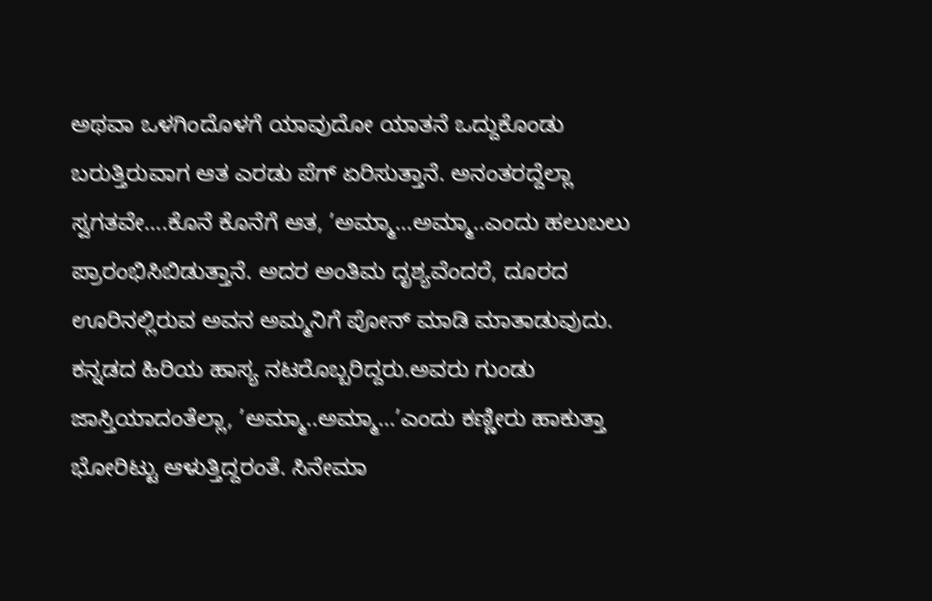ಅಥವಾ ಒಳಗಿಂದೊಳಗೆ ಯಾವುದೋ ಯಾತನೆ ಒದ್ದುಕೊಂಡು ಬರುತ್ತಿರುವಾಗ ಆತ ಎರಡು ಪೆಗ್ ಏರಿಸುತ್ತಾನೆ. ಅನಂತರದ್ದೆಲ್ಲಾ ಸ್ವಗತವೇ….ಕೊನೆ ಕೊನೆಗೆ ಆತ, ’ಅಮ್ಮಾ…ಅಮ್ಮಾ..ಎಂದು ಹಲುಬಲು ಪ್ರಾರಂಭಿಸಿಬಿಡುತ್ತಾನೆ. ಅದರ ಅಂತಿಮ ದೃಶ್ಯವೆಂದರೆ, ದೂರದ ಊರಿನಲ್ಲಿರುವ ಅವನ ಅಮ್ಮನಿಗೆ ಪೋನ್ ಮಾಡಿ ಮಾತಾಡುವುದು.
ಕನ್ನಡದ ಹಿರಿಯ ಹಾಸ್ಯ ನಟರೊಬ್ಬರಿದ್ದರು.ಅವರು ಗುಂಡು ಜಾಸ್ತಿಯಾದಂತೆಲ್ಲಾ, ’ಅಮ್ಮಾ..ಅಮ್ಮಾ…’ಎಂದು ಕಣ್ಣೀರು ಹಾಕುತ್ತಾ ಭೋರಿಟ್ಟು ಆಳುತ್ತಿದ್ದರಂತೆ. ಸಿನೇಮಾ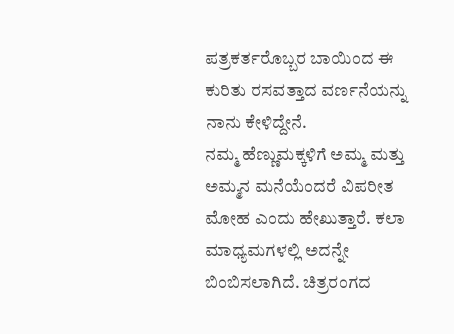ಪತ್ರಕರ್ತರೊಬ್ಬರ ಬಾಯಿಂದ ಈ ಕುರಿತು ರಸವತ್ತಾದ ವರ್ಣನೆಯನ್ನು ನಾನು ಕೇಳಿದ್ದೇನೆ.
ನಮ್ಮ ಹೆಣ್ಣುಮಕ್ಕಳಿಗೆ ಅಮ್ಮ ಮತ್ತು ಅಮ್ಮನ ಮನೆಯೆಂದರೆ ವಿಪರೀತ ಮೋಹ ಎಂದು ಹೇಖುತ್ತಾರೆ. ಕಲಾ ಮಾಧ್ಯಮಗಳಲ್ಲಿ ಅದನ್ನೇ ಬಿಂಬಿಸಲಾಗಿದೆ. ಚಿತ್ರರಂಗದ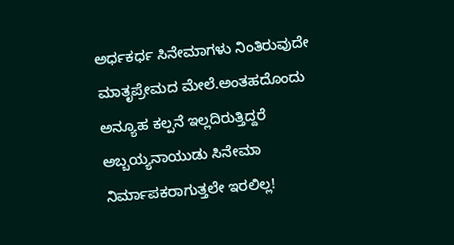ಅರ್ಧಕರ್ಧ ಸಿನೇಮಾಗಳು ನಿಂತಿರುವುದೇ ಮಾತೃಪ್ರೇಮದ ಮೇಲೆ.ಅಂತಹದೊಂದು ಅನ್ಯೂಹ ಕಲ್ಪನೆ ಇಲ್ಲದಿರುತ್ತಿದ್ದರೆ ಅಬ್ಬಯ್ಯನಾಯುಡು ಸಿನೇಮಾ ನಿರ್ಮಾಪಕರಾಗುತ್ತಲೇ ಇರಲಿಲ್ಲ!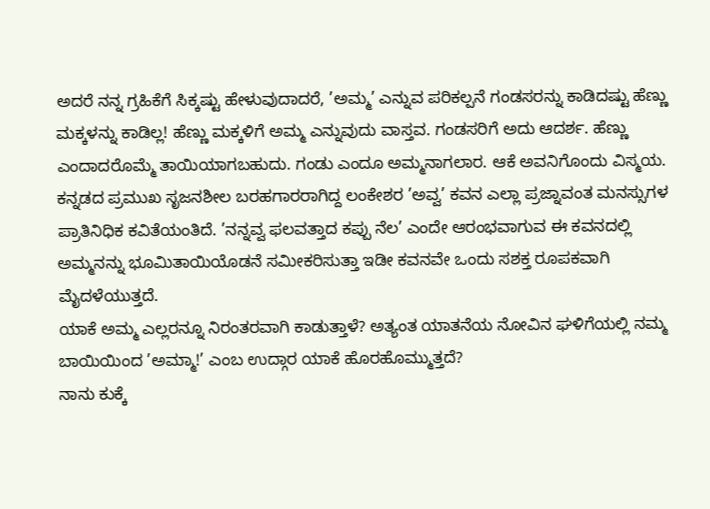ಅದರೆ ನನ್ನ ಗ್ರಹಿಕೆಗೆ ಸಿಕ್ಕಷ್ಟು ಹೇಳುವುದಾದರೆ, ’ಅಮ್ಮ’ ಎನ್ನುವ ಪರಿಕಲ್ಪನೆ ಗಂಡಸರನ್ನು ಕಾಡಿದಷ್ಟು ಹೆಣ್ಣು ಮಕ್ಕಳನ್ನು ಕಾಡಿಲ್ಲ! ಹೆಣ್ಣು ಮಕ್ಕಳಿಗೆ ಅಮ್ಮ ಎನ್ನುವುದು ವಾಸ್ತವ. ಗಂಡಸರಿಗೆ ಅದು ಆದರ್ಶ. ಹೆಣ್ಣು ಎಂದಾದರೊಮ್ಮೆ ತಾಯಿಯಾಗಬಹುದು. ಗಂಡು ಎಂದೂ ಅಮ್ಮನಾಗಲಾರ. ಆಕೆ ಅವನಿಗೊಂದು ವಿಸ್ಮಯ.
ಕನ್ನಡದ ಪ್ರಮುಖ ಸೃಜನಶೀಲ ಬರಹಗಾರರಾಗಿದ್ದ ಲಂಕೇಶರ ’ಅವ್ವ’ ಕವನ ಎಲ್ಲಾ ಪ್ರಜ್ನಾವಂತ ಮನಸ್ಸುಗಳ ಪ್ರಾತಿನಿಧಿಕ ಕವಿತೆಯಂತಿದೆ. ’ನನ್ನವ್ವ ಫಲವತ್ತಾದ ಕಪ್ಪು ನೆಲ’ ಎಂದೇ ಆರಂಭವಾಗುವ ಈ ಕವನದಲ್ಲಿ ಅಮ್ಮನನ್ನು ಭೂಮಿತಾಯಿಯೊಡನೆ ಸಮೀಕರಿಸುತ್ತಾ ಇಡೀ ಕವನವೇ ಒಂದು ಸಶಕ್ತ ರೂಪಕವಾಗಿ ಮೈದಳೆಯುತ್ತದೆ.
ಯಾಕೆ ಅಮ್ಮ ಎಲ್ಲರನ್ನೂ ನಿರಂತರವಾಗಿ ಕಾಡುತ್ತಾಳೆ? ಅತ್ಯಂತ ಯಾತನೆಯ ನೋವಿನ ಘಳಿಗೆಯಲ್ಲಿ ನಮ್ಮ ಬಾಯಿಯಿಂದ ’ಅಮ್ಮಾ!’ ಎಂಬ ಉದ್ಗಾರ ಯಾಕೆ ಹೊರಹೊಮ್ಮುತ್ತದೆ?
ನಾನು ಕುಕ್ಕೆ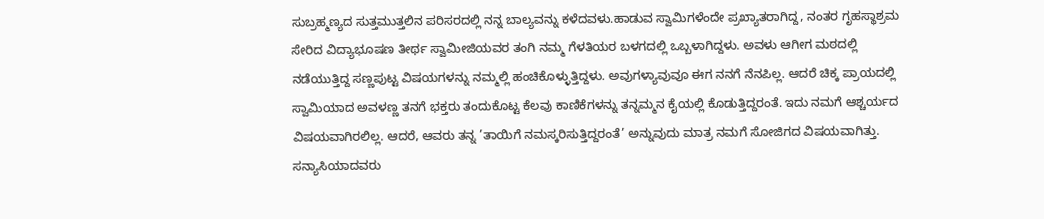ಸುಬ್ರಹ್ಮಣ್ಯದ ಸುತ್ತಮುತ್ತಲಿನ ಪರಿಸರದಲ್ಲಿ ನನ್ನ ಬಾಲ್ಯವನ್ನು ಕಳೆದವಳು.ಹಾಡುವ ಸ್ವಾಮಿಗಳೆಂದೇ ಪ್ರಖ್ಯಾತರಾಗಿದ್ದ, ನಂತರ ಗೃಹಸ್ಥಾಶ್ರಮ ಸೇರಿದ ವಿದ್ಯಾಭೂಷಣ ತೀರ್ಥ ಸ್ವಾಮೀಜಿಯವರ ತಂಗಿ ನಮ್ಮ ಗೆಳತಿಯರ ಬಳಗದಲ್ಲಿ ಒಬ್ಬಳಾಗಿದ್ದಳು. ಅವಳು ಆಗೀಗ ಮಠದಲ್ಲಿ ನಡೆಯುತ್ತಿದ್ದ ಸಣ್ಣಪುಟ್ಟ ವಿಷಯಗಳನ್ನು ನಮ್ಮಲ್ಲಿ ಹಂಚಿಕೊಳ್ಳುತ್ತಿದ್ದಳು. ಅವುಗಳ್ಯಾವುವೂ ಈಗ ನನಗೆ ನೆನಪಿಲ್ಲ. ಆದರೆ ಚಿಕ್ಕ ಪ್ರಾಯದಲ್ಲಿ ಸ್ವಾಮಿಯಾದ ಅವಳಣ್ಣ ತನಗೆ ಭಕ್ತರು ತಂದುಕೊಟ್ಟ ಕೆಲವು ಕಾಣಿಕೆಗಳನ್ನು ತನ್ನಮ್ಮನ ಕೈಯಲ್ಲಿ ಕೊಡುತ್ತಿದ್ದರಂತೆ. ಇದು ನಮಗೆ ಆಶ್ಚರ್ಯದ ವಿಷಯವಾಗಿರಲಿಲ್ಲ. ಆದರೆ, ಆವರು ತನ್ನ ’ತಾಯಿಗೆ ನಮಸ್ಕರಿಸುತ್ತಿದ್ದರಂತೆ’ ಅನ್ನುವುದು ಮಾತ್ರ ನಮಗೆ ಸೋಜಿಗದ ವಿಷಯವಾಗಿತ್ತು.
ಸನ್ಯಾಸಿಯಾದವರು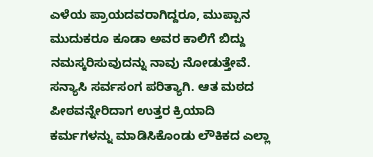ಎಳೆಯ ಪ್ರಾಯದವರಾಗಿದ್ದರೂ, ಮುಪ್ಪಾನ ಮುದುಕರೂ ಕೂಡಾ ಅವರ ಕಾಲಿಗೆ ಬಿದ್ದು ನಮಸ್ಕರಿಸುವುದನ್ನು ನಾವು ನೋಡುತ್ತೇವೆ. ಸನ್ಯಾಸಿ ಸರ್ವಸಂಗ ಪರಿತ್ಯಾಗಿ. ಆತ ಮಠದ ಪೀಠವನ್ನೇರಿದಾಗ ಉತ್ತರ ಕ್ರಿಯಾದಿ ಕರ್ಮಗಳನ್ನು ಮಾಡಿಸಿಕೊಂಡು ಲೌಕಿಕದ ಎಲ್ಲಾ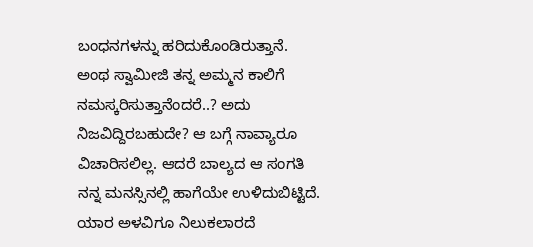ಬಂಧನಗಳನ್ನು ಹರಿದುಕೊಂಡಿರುತ್ತಾನೆ. ಅಂಥ ಸ್ವಾಮೀಜಿ ತನ್ನ ಅಮ್ಮನ ಕಾಲಿಗೆ ನಮಸ್ಕರಿಸುತ್ತಾನೆಂದರೆ..? ಅದು ನಿಜವಿದ್ದಿರಬಹುದೇ? ಆ ಬಗ್ಗೆ ನಾವ್ಯಾರೂ ವಿಚಾರಿಸಲಿಲ್ಲ. ಆದರೆ ಬಾಲ್ಯದ ಆ ಸಂಗತಿ ನನ್ನ ಮನಸ್ಸಿನಲ್ಲಿ ಹಾಗೆಯೇ ಉಳಿದುಬಿಟ್ಟಿದೆ.
ಯಾರ ಅಳವಿಗೂ ನಿಲುಕಲಾರದೆ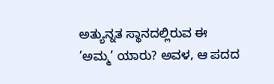ಅತ್ಯುನ್ನತ ಸ್ಥಾನದಲ್ಲಿರುವ ಈ ’ಅಮ್ಮ’ ಯಾರು? ಅವಳ, ಆ ಪದದ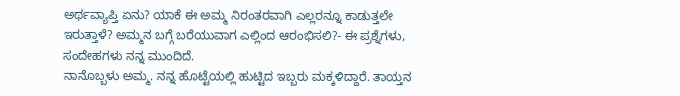ಅರ್ಥವ್ಯಾಪ್ತಿ ಏನು? ಯಾಕೆ ಈ ಅಮ್ಮ ನಿರಂತರವಾಗಿ ಎಲ್ಲರನ್ನೂ ಕಾಡುತ್ತಲೇ ಇರುತ್ತಾಳೆ? ಅಮ್ಮನ ಬಗ್ಗೆ ಬರೆಯುವಾಗ ಎಲ್ಲಿಂದ ಆರಂಭಿಸಲಿ?- ಈ ಪ್ರಶ್ನೆಗಳು, ಸಂದೇಹಗಳು ನನ್ನ ಮುಂದಿದೆ.
ನಾನೊಬ್ಬಳು ಅಮ್ಮ. ನನ್ನ ಹೊಟ್ಟೆಯಲ್ಲಿ ಹುಟ್ಟಿದ ಇಬ್ಬರು ಮಕ್ಕಳಿದ್ದಾರೆ. ತಾಯ್ತನ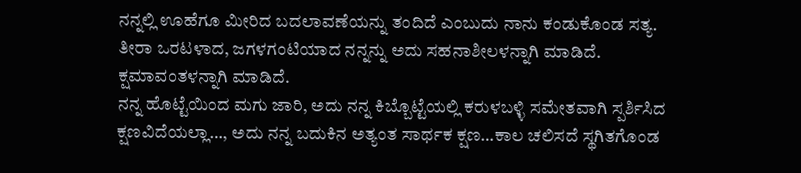ನನ್ನಲ್ಲಿ ಊಹೆಗೂ ಮೀರಿದ ಬದಲಾವಣೆಯನ್ನು ತಂದಿದೆ ಎಂಬುದು ನಾನು ಕಂಡುಕೊಂಡ ಸತ್ಯ. ತೀರಾ ಒರಟಳಾದ, ಜಗಳಗಂಟಿಯಾದ ನನ್ನನ್ನು ಅದು ಸಹನಾಶೀಲಳನ್ನಾಗಿ ಮಾಡಿದೆ. ಕ್ಷಮಾವಂತಳನ್ನಾಗಿ ಮಾಡಿದೆ.
ನನ್ನ ಹೊಟ್ಟೆಯಿಂದ ಮಗು ಜಾರಿ, ಅದು ನನ್ನ ಕಿಬ್ಬೊಟ್ಟೆಯಲ್ಲಿ ಕರುಳಬಳ್ಳಿ ಸಮೇತವಾಗಿ ಸ್ಪರ್ಶಿಸಿದ ಕ್ಷಣವಿದೆಯಲ್ಲಾ…, ಅದು ನನ್ನ ಬದುಕಿನ ಅತ್ಯಂತ ಸಾರ್ಥಕ ಕ್ಷಣ…ಕಾಲ ಚಲಿಸದೆ ಸ್ಥಗಿತಗೊಂಡ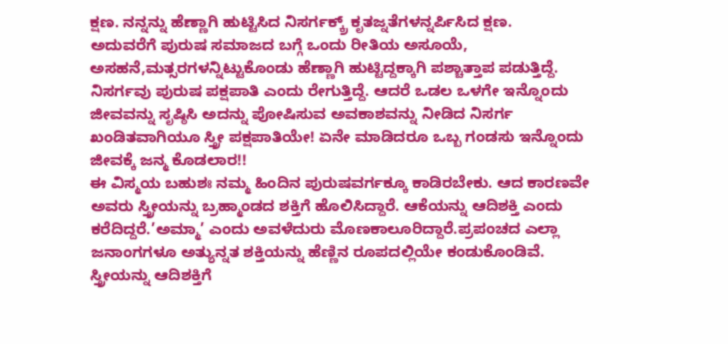ಕ್ಷಣ. ನನ್ನನ್ನು ಹೆಣ್ಣಾಗಿ ಹುಟ್ಟಿಸಿದ ನಿಸರ್ಗಕ್ಕ್ರ್ ಕೃತಜ್ನತೆಗಳನ್ನರ್ಪಿಸಿದ ಕ್ಷಣ.
ಅದುವರೆಗೆ ಪುರುಷ ಸಮಾಜದ ಬಗ್ಗೆ ಒಂದು ರೀತಿಯ ಅಸೂಯೆ, ಅಸಹನೆ,ಮತ್ಸರಗಳನ್ನಿಟ್ಟುಕೊಂಡು ಹೆಣ್ಣಾಗಿ ಹುಟ್ಟಿದ್ದಕ್ಕಾಗಿ ಪಶ್ಚಾತ್ತಾಪ ಪಡುತ್ತಿದ್ದೆ. ನಿಸರ್ಗವು ಪುರುಷ ಪಕ್ಷಪಾತಿ ಎಂದು ರೇಗುತ್ತಿದ್ದೆ. ಆದರೆ ಒಡಲ ಒಳಗೇ ಇನ್ನೊಂದು ಜೀವವನ್ನು ಸೃಷ್ಠಿಸಿ ಅದನ್ನು ಪೋಷಿಸುವ ಅವಕಾಶವನ್ನು ನೀಡಿದ ನಿಸರ್ಗ ಖಂಡಿತವಾಗಿಯೂ ಸ್ತ್ರೀ ಪಕ್ಷಪಾತಿಯೇ! ಏನೇ ಮಾಡಿದರೂ ಒಬ್ಬ ಗಂಡಸು ಇನ್ನೊಂದು ಜೀವಕ್ಕೆ ಜನ್ಮ ಕೊಡಲಾರ!!
ಈ ವಿಸ್ಮಯ ಬಹುಶಃ ನಮ್ಮ ಹಿಂದಿನ ಪುರುಷವರ್ಗಕ್ಕೂ ಕಾಡಿರಬೇಕು. ಆದ ಕಾರಣವೇ ಅವರು ಸ್ತ್ರೀಯನ್ನು ಬ್ರಹ್ಮಾಂಡದ ಶಕ್ತಿಗೆ ಹೊಲಿಸಿದ್ದಾರೆ. ಆಕೆಯನ್ನು ಆದಿಶಕ್ತಿ ಎಂದು ಕರೆದಿದ್ದರೆ.’ಅಮ್ಮಾ’ ಎಂದು ಅವಳೆದುರು ಮೊಣಕಾಲೂರಿದ್ದಾರೆ.ಪ್ರಪಂಚದ ಎಲ್ಲಾ ಜನಾಂಗಗಳೂ ಅತ್ಯುನ್ನತ ಶಕ್ತಿಯನ್ನು ಹೆಣ್ಣಿನ ರೂಪದಲ್ಲಿಯೇ ಕಂಡುಕೊಂಡಿವೆ.
ಸ್ತ್ರೀಯನ್ನು ಆದಿಶಕ್ತಿಗೆ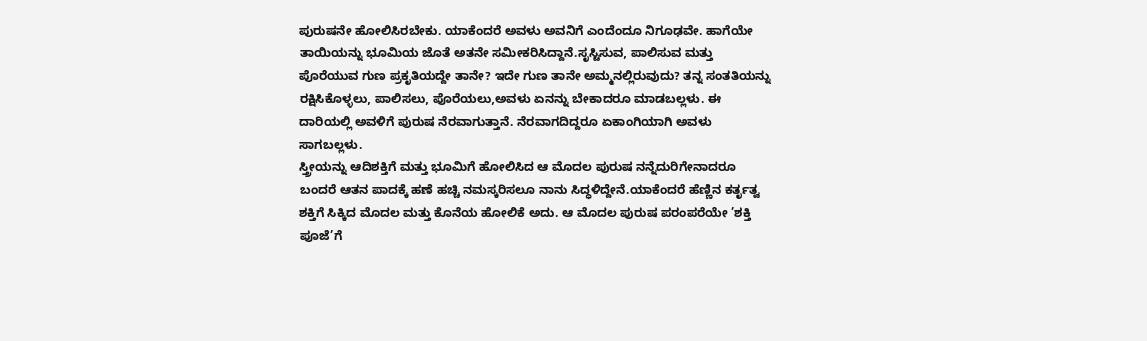ಪುರುಷನೇ ಹೋಲಿಸಿರಬೇಕು. ಯಾಕೆಂದರೆ ಅವಳು ಅವನಿಗೆ ಎಂದೆಂದೂ ನಿಗೂಢವೇ. ಹಾಗೆಯೇ ತಾಯಿಯನ್ನು ಭೂಮಿಯ ಜೊತೆ ಅತನೇ ಸಮೀಕರಿಸಿದ್ದಾನೆ.ಸೃಸ್ಟಿಸುವ, ಪಾಲಿಸುವ ಮತ್ತು ಪೊರೆಯುವ ಗುಣ ಪ್ರಕೃತಿಯದ್ದೇ ತಾನೇ? ಇದೇ ಗುಣ ತಾನೇ ಅಮ್ಮನಲ್ಲಿರುವುದು? ತನ್ನ ಸಂತತಿಯನ್ನು ರಕ್ಷಿಸಿಕೊಳ್ಳಲು, ಪಾಲಿಸಲು, ಪೊರೆಯಲು,ಅವಳು ಏನನ್ನು ಬೇಕಾದರೂ ಮಾಡಬಲ್ಲಳು. ಈ ದಾರಿಯಲ್ಲಿ ಅವಳಿಗೆ ಪುರುಷ ನೆರವಾಗುತ್ತಾನೆ. ನೆರವಾಗದಿದ್ದರೂ ಏಕಾಂಗಿಯಾಗಿ ಅವಳು ಸಾಗಬಲ್ಲಳು.
ಸ್ತ್ರೀಯನ್ನು ಆದಿಶಕ್ತಿಗೆ ಮತ್ತು ಭೂಮಿಗೆ ಹೋಲಿಸಿದ ಆ ಮೊದಲ ಪುರುಷ ನನ್ನೆದುರಿಗೇನಾದರೂ ಬಂದರೆ ಆತನ ಪಾದಕ್ಕೆ ಹಣೆ ಹಚ್ಚಿ ನಮಸ್ಕರಿಸಲೂ ನಾನು ಸಿದ್ಧಳಿದ್ದೇನೆ.ಯಾಕೆಂದರೆ ಹೆಣ್ಣಿನ ಕರ್ತೃತ್ವ ಶಕ್ತಿಗೆ ಸಿಕ್ಕಿದ ಮೊದಲ ಮತ್ತು ಕೊನೆಯ ಹೋಲಿಕೆ ಅದು. ಆ ಮೊದಲ ಪುರುಷ ಪರಂಪರೆಯೇ ’ಶಕ್ತಿ ಪೂಜೆ’ಗೆ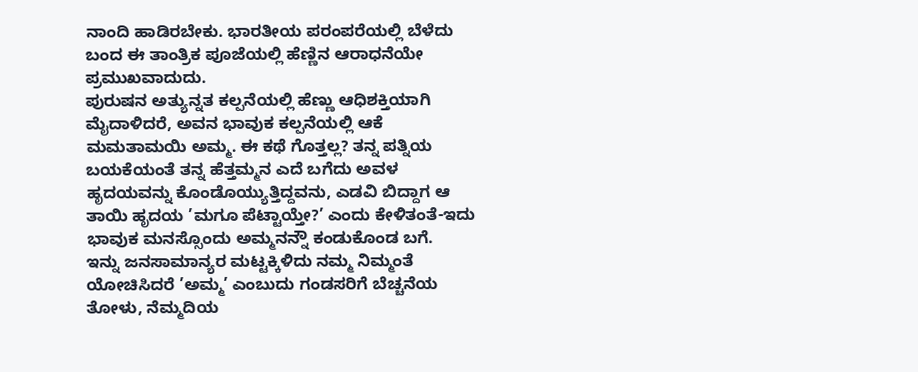ನಾಂದಿ ಹಾಡಿರಬೇಕು. ಭಾರತೀಯ ಪರಂಪರೆಯಲ್ಲಿ ಬೆಳೆದು ಬಂದ ಈ ತಾಂತ್ರಿಕ ಪೂಜೆಯಲ್ಲಿ ಹೆಣ್ಣಿನ ಆರಾಧನೆಯೇ ಪ್ರಮುಖವಾದುದು.
ಪುರುಷನ ಅತ್ಯುನ್ನತ ಕಲ್ಪನೆಯಲ್ಲಿ ಹೆಣ್ಣು ಆಧಿಶಕ್ತಿಯಾಗಿ ಮೈದಾಳಿದರೆ, ಅವನ ಭಾವುಕ ಕಲ್ಪನೆಯಲ್ಲಿ ಆಕೆ ಮಮತಾಮಯಿ ಅಮ್ಮ. ಈ ಕಥೆ ಗೊತ್ತಲ್ಲ? ತನ್ನ ಪತ್ನಿಯ ಬಯಕೆಯಂತೆ ತನ್ನ ಹೆತ್ತಮ್ಮನ ಎದೆ ಬಗೆದು ಅವಳ ಹೃದಯವನ್ನು ಕೊಂಡೊಯ್ಯುತ್ತಿದ್ದವನು, ಎಡವಿ ಬಿದ್ದಾಗ ಆ ತಾಯಿ ಹೃದಯ ’ಮಗೂ ಪೆಟ್ಟಾಯ್ತೇ?’ ಎಂದು ಕೇಳಿತಂತೆ-ಇದು ಭಾವುಕ ಮನಸ್ಸೊಂದು ಅಮ್ಮನನ್ನೌ ಕಂಡುಕೊಂಡ ಬಗೆ.
ಇನ್ನು ಜನಸಾಮಾನ್ಯರ ಮಟ್ಟಕ್ಕಿಳಿದು ನಮ್ಮ ನಿಮ್ಮಂತೆ ಯೋಚಿಸಿದರೆ ’ಅಮ್ಮ’ ಎಂಬುದು ಗಂಡಸರಿಗೆ ಬೆಚ್ಚನೆಯ ತೋಳು, ನೆಮ್ಮದಿಯ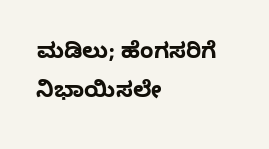ಮಡಿಲು; ಹೆಂಗಸರಿಗೆ ನಿಭಾಯಿಸಲೇ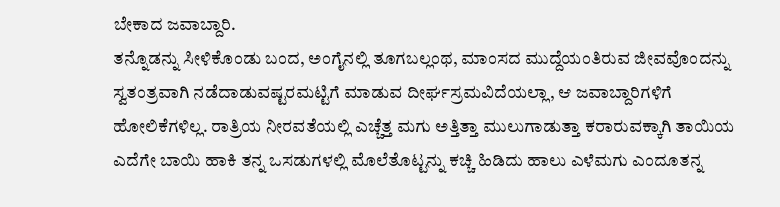ಬೇಕಾದ ಜವಾಬ್ದಾರಿ.
ತನ್ನೊಡನ್ನು ಸೀಳಿಕೊಂಡು ಬಂದ, ಅಂಗೈನಲ್ಲಿ ತೂಗಬಲ್ಲಂಥ, ಮಾಂಸದ ಮುದ್ದೆಯಂತಿರುವ ಜೀವವೊಂದನ್ನು ಸ್ವತಂತ್ರವಾಗಿ ನಡೆದಾಡುವಷ್ಟರಮಟ್ಟಿಗೆ ಮಾಡುವ ದೀರ್ಘಸ್ರಮವಿದೆಯಲ್ಲಾ, ಆ ಜವಾಬ್ದಾರಿಗಳಿಗೆ ಹೋಲಿಕೆಗಳಿಲ್ಲ. ರಾತ್ರಿಯ ನೀರವತೆಯಲ್ಲಿ ಎಚ್ಚೆತ್ತ ಮಗು ಅತ್ತಿತ್ತಾ ಮುಲುಗಾಡುತ್ತಾ ಕರಾರುವಕ್ಕಾಗಿ ತಾಯಿಯ ಎದೆಗೇ ಬಾಯಿ ಹಾಕಿ ತನ್ನ ಒಸಡುಗಳಲ್ಲಿ ಮೊಲೆತೊಟ್ಟನ್ನು ಕಚ್ಚಿ ಹಿಡಿದು ಹಾಲು ಎಳೆಮಗು ಎಂದೂತನ್ನ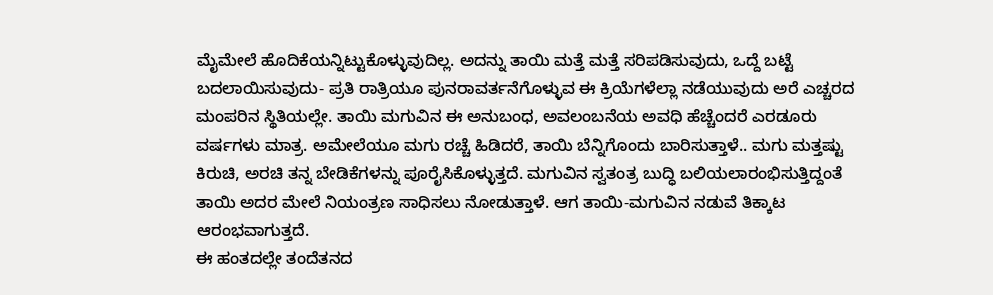ಮೈಮೇಲೆ ಹೊದಿಕೆಯನ್ನಿಟ್ಟುಕೊಳ್ಳುವುದಿಲ್ಲ. ಅದನ್ನು ತಾಯಿ ಮತ್ತೆ ಮತ್ತೆ ಸರಿಪಡಿಸುವುದು, ಒದ್ದೆ ಬಟ್ಟೆ ಬದಲಾಯಿಸುವುದು- ಪ್ರತಿ ರಾತ್ರಿಯೂ ಪುನರಾವರ್ತನೆಗೊಳ್ಳುವ ಈ ಕ್ರಿಯೆಗಳೆಲ್ಲಾ ನಡೆಯುವುದು ಅರೆ ಎಚ್ಚರದ ಮಂಪರಿನ ಸ್ಥಿತಿಯಲ್ಲೇ. ತಾಯಿ ಮಗುವಿನ ಈ ಅನುಬಂಧ, ಅವಲಂಬನೆಯ ಅವಧಿ ಹೆಚ್ಚೆಂದರೆ ಎರಡೂರು ವರ್ಷಗಳು ಮಾತ್ರ. ಅಮೇಲೆಯೂ ಮಗು ರಚ್ಚೆ ಹಿಡಿದರೆ, ತಾಯಿ ಬೆನ್ನಿಗೊಂದು ಬಾರಿಸುತ್ತಾಳೆ.. ಮಗು ಮತ್ತಷ್ಟು ಕಿರುಚಿ, ಅರಚಿ ತನ್ನ ಬೇಡಿಕೆಗಳನ್ನು ಪೂರೈಸಿಕೊಳ್ಳುತ್ತದೆ. ಮಗುವಿನ ಸ್ವತಂತ್ರ ಬುದ್ಧಿ ಬಲಿಯಲಾರಂಭಿಸುತ್ತಿದ್ದಂತೆ ತಾಯಿ ಅದರ ಮೇಲೆ ನಿಯಂತ್ರಣ ಸಾಧಿಸಲು ನೋಡುತ್ತಾಳೆ. ಆಗ ತಾಯಿ-ಮಗುವಿನ ನಡುವೆ ತಿಕ್ಕಾಟ ಆರಂಭವಾಗುತ್ತದೆ.
ಈ ಹಂತದಲ್ಲೇ ತಂದೆತನದ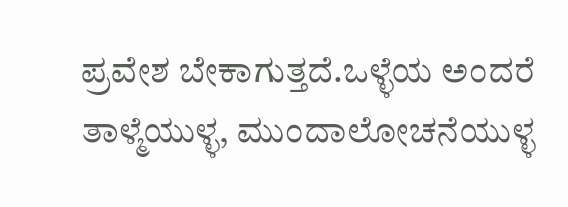ಪ್ರವೇಶ ಬೇಕಾಗುತ್ತದೆ.ಒಳ್ಳೆಯ ಅಂದರೆ ತಾಳ್ಮೆಯುಳ್ಳ, ಮುಂದಾಲೋಚನೆಯುಳ್ಳ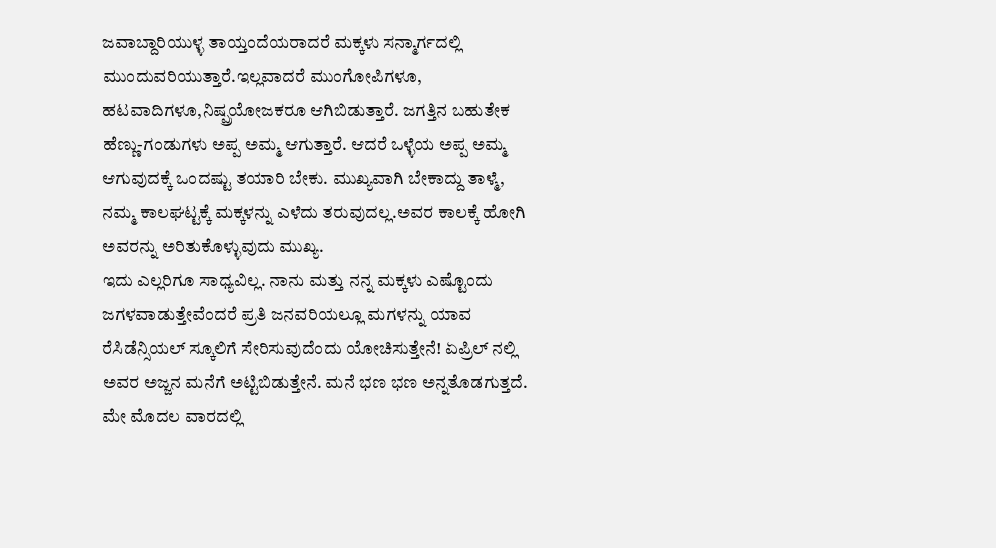ಜವಾಬ್ದಾರಿಯುಳ್ಳ ತಾಯ್ತಂದೆಯರಾದರೆ ಮಕ್ಕಳು ಸನ್ಮಾರ್ಗದಲ್ಲಿ ಮುಂದುವರಿಯುತ್ತಾರೆ.ಇಲ್ಲವಾದರೆ ಮುಂಗೋಪಿಗಳೂ, ಹಟವಾದಿಗಳೂ,ನಿಷ್ಪ್ರಯೋಜಕರೂ ಆಗಿಬಿಡುತ್ತಾರೆ. ಜಗತ್ತಿನ ಬಹುತೇಕ ಹೆಣ್ಣು-ಗಂಡುಗಳು ಅಪ್ಪ ಅಮ್ಮ ಆಗುತ್ತಾರೆ. ಆದರೆ ಒಳ್ಳೆಯ ಅಪ್ಪ ಅಮ್ಮ ಆಗುವುದಕ್ಕೆ ಒಂದಷ್ಟು ತಯಾರಿ ಬೇಕು. ಮುಖ್ಯವಾಗಿ ಬೇಕಾದ್ದು ತಾಳ್ಮೆ, ನಮ್ಮ ಕಾಲಘಟ್ಟಕ್ಕೆ ಮಕ್ಕಳನ್ನು ಎಳೆದು ತರುವುದಲ್ಲ.ಅವರ ಕಾಲಕ್ಕೆ ಹೋಗಿ ಅವರನ್ನು ಅರಿತುಕೊಳ್ಳುವುದು ಮುಖ್ಯ.
ಇದು ಎಲ್ಲರಿಗೂ ಸಾಧ್ಯವಿಲ್ಲ. ನಾನು ಮತ್ತು ನನ್ನ ಮಕ್ಕಳು ಎಷ್ಟೊಂದು ಜಗಳವಾಡುತ್ತೇವೆಂದರೆ ಪ್ರತಿ ಜನವರಿಯಲ್ಲೂ ಮಗಳನ್ನು ಯಾವ ರೆಸಿಡೆನ್ಸಿಯಲ್ ಸ್ಕೂಲಿಗೆ ಸೇರಿಸುವುದೆಂದು ಯೋಚಿಸುತ್ತೇನೆ! ಏಪ್ರಿಲ್ ನಲ್ಲಿ ಅವರ ಅಜ್ಜನ ಮನೆಗೆ ಅಟ್ಟಿಬಿಡುತ್ತೇನೆ. ಮನೆ ಭಣ ಭಣ ಅನ್ನತೊಡಗುತ್ತದೆ. ಮೇ ಮೊದಲ ವಾರದಲ್ಲಿ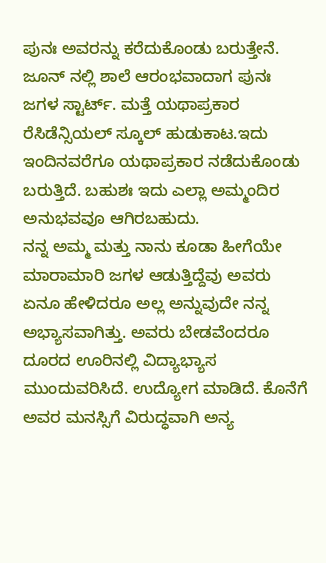ಪುನಃ ಅವರನ್ನು ಕರೆದುಕೊಂಡು ಬರುತ್ತೇನೆ. ಜೂನ್ ನಲ್ಲಿ ಶಾಲೆ ಆರಂಭವಾದಾಗ ಪುನಃ ಜಗಳ ಸ್ಟಾರ್ಟ್. ಮತ್ತೆ ಯಥಾಪ್ರಕಾರ ರೆಸಿಡೆನ್ಸಿಯಲ್ ಸ್ಕೂಲ್ ಹುಡುಕಾಟ.ಇದು ಇಂದಿನವರೆಗೂ ಯಥಾಪ್ರಕಾರ ನಡೆದುಕೊಂಡು ಬರುತ್ತಿದೆ. ಬಹುಶಃ ಇದು ಎಲ್ಲಾ ಅಮ್ಮಂದಿರ ಅನುಭವವೂ ಆಗಿರಬಹುದು.
ನನ್ನ ಅಮ್ಮ ಮತ್ತು ನಾನು ಕೂಡಾ ಹೀಗೆಯೇ ಮಾರಾಮಾರಿ ಜಗಳ ಆಡುತ್ತಿದ್ದೆವು ಅವರು ಏನೂ ಹೇಳಿದರೂ ಅಲ್ಲ ಅನ್ನುವುದೇ ನನ್ನ ಅಭ್ಯಾಸವಾಗಿತ್ತು. ಅವರು ಬೇಡವೆಂದರೂ ದೂರದ ಊರಿನಲ್ಲಿ ವಿದ್ಯಾಭ್ಯಾಸ ಮುಂದುವರಿಸಿದೆ. ಉದ್ಯೋಗ ಮಾಡಿದೆ. ಕೊನೆಗೆ ಅವರ ಮನಸ್ಸಿಗೆ ವಿರುದ್ಧವಾಗಿ ಅನ್ಯ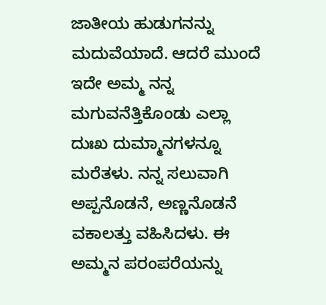ಜಾತೀಯ ಹುಡುಗನನ್ನು ಮದುವೆಯಾದೆ. ಆದರೆ ಮುಂದೆ ಇದೇ ಅಮ್ಮ ನನ್ನ ಮಗುವನೆತ್ತಿಕೊಂಡು ಎಲ್ಲಾ ದುಃಖ ದುಮ್ಮಾನಗಳನ್ನೂ ಮರೆತಳು. ನನ್ನ ಸಲುವಾಗಿ ಅಪ್ಪನೊಡನೆ, ಅಣ್ಣನೊಡನೆ ವಕಾಲತ್ತು ವಹಿಸಿದಳು. ಈ ಅಮ್ಮನ ಪರಂಪರೆಯನ್ನು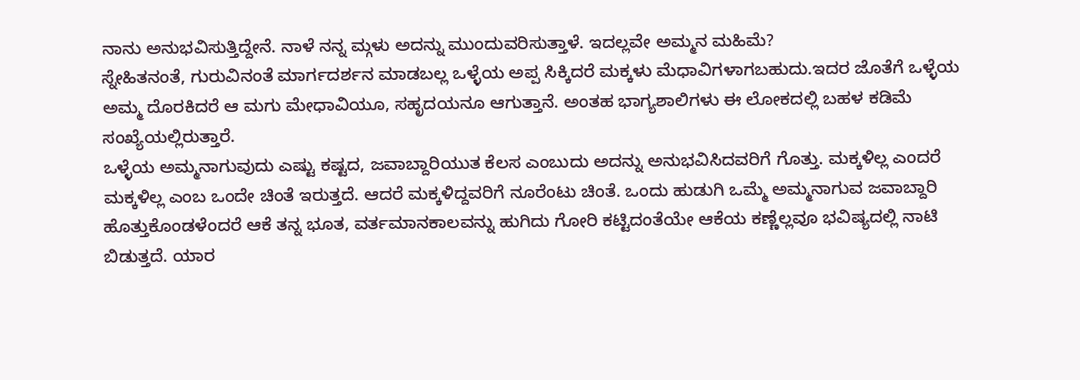ನಾನು ಅನುಭವಿಸುತ್ತಿದ್ದೇನೆ. ನಾಳೆ ನನ್ನ ಮ್ಗಳು ಅದನ್ನು ಮುಂದುವರಿಸುತ್ತಾಳೆ. ಇದಲ್ಲವೇ ಅಮ್ಮನ ಮಹಿಮೆ?
ಸ್ನೇಹಿತನಂತೆ, ಗುರುವಿನಂತೆ ಮಾರ್ಗದರ್ಶನ ಮಾಡಬಲ್ಲ ಒಳ್ಳೆಯ ಅಪ್ಪ ಸಿಕ್ಕಿದರೆ ಮಕ್ಕಳು ಮೆಧಾವಿಗಳಾಗಬಹುದು.ಇದರ ಜೊತೆಗೆ ಒಳ್ಳೆಯ ಅಮ್ಮ ದೊರಕಿದರೆ ಆ ಮಗು ಮೇಧಾವಿಯೂ, ಸಹೃದಯನೂ ಆಗುತ್ತಾನೆ. ಅಂತಹ ಭಾಗ್ಯಶಾಲಿಗಳು ಈ ಲೋಕದಲ್ಲಿ ಬಹಳ ಕಡಿಮೆ ಸಂಖ್ಯೆಯಲ್ಲಿರುತ್ತಾರೆ.
ಒಳ್ಳೆಯ ಅಮ್ಮನಾಗುವುದು ಎಷ್ಟು ಕಷ್ಟದ, ಜವಾಬ್ದಾರಿಯುತ ಕೆಲಸ ಎಂಬುದು ಅದನ್ನು ಅನುಭವಿಸಿದವರಿಗೆ ಗೊತ್ತು. ಮಕ್ಕಳಿಲ್ಲ ಎಂದರೆ ಮಕ್ಕಳಿಲ್ಲ ಎಂಬ ಒಂದೇ ಚಿಂತೆ ಇರುತ್ತದೆ. ಆದರೆ ಮಕ್ಕಳಿದ್ದವರಿಗೆ ನೂರೆಂಟು ಚಿಂತೆ. ಒಂದು ಹುಡುಗಿ ಒಮ್ಮೆ ಅಮ್ಮನಾಗುವ ಜವಾಬ್ದಾರಿ ಹೊತ್ತುಕೊಂಡಳೆಂದರೆ ಆಕೆ ತನ್ನ ಭೂತ, ವರ್ತಮಾನಕಾಲವನ್ನು ಹುಗಿದು ಗೋರಿ ಕಟ್ಟಿದಂತೆಯೇ ಆಕೆಯ ಕಣ್ಣೆಲ್ಲವೂ ಭವಿಷ್ಯದಲ್ಲಿ ನಾಟಿ ಬಿಡುತ್ತದೆ. ಯಾರ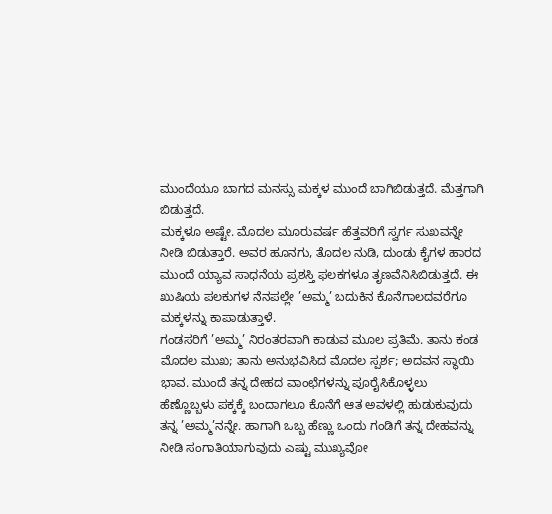ಮುಂದೆಯೂ ಬಾಗದ ಮನಸ್ಸು ಮಕ್ಕಳ ಮುಂದೆ ಬಾಗಿಬಿಡುತ್ತದೆ. ಮೆತ್ತಗಾಗಿ ಬಿಡುತ್ತದೆ.
ಮಕ್ಕಳೂ ಅಷ್ಟೇ. ಮೊದಲ ಮೂರುವರ್ಷ ಹೆತ್ತವರಿಗೆ ಸ್ವರ್ಗ ಸುಖವನ್ನೇ ನೀಡಿ ಬಿಡುತ್ತಾರೆ. ಅವರ ಹೂನಗು, ತೊದಲ ನುಡಿ, ದುಂಡು ಕೈಗಳ ಹಾರದ ಮುಂದೆ ಯ್ಯಾವ ಸಾಧನೆಯ ಪ್ರಶಸ್ತಿ ಫಲಕಗಳೂ ತೃಣವೆನಿಸಿಬಿಡುತ್ತದೆ. ಈ ಖುಷಿಯ ಪಲಕುಗಳ ನೆನಪಲ್ಲೇ ’ಅಮ್ಮ’ ಬದುಕಿನ ಕೊನೆಗಾಲದವರೆಗೂ ಮಕ್ಕಳನ್ನು ಕಾಪಾಡುತ್ತಾಳೆ.
ಗಂಡಸರಿಗೆ ’ಅಮ್ಮ’ ನಿರಂತರವಾಗಿ ಕಾಡುವ ಮೂಲ ಪ್ರತಿಮೆ. ತಾನು ಕಂಡ ಮೊದಲ ಮುಖ; ತಾನು ಅನುಭವಿಸಿದ ಮೊದಲ ಸ್ಪರ್ಶ; ಅದವನ ಸ್ಥಾಯಿ ಭಾವ. ಮುಂದೆ ತನ್ನ ದೇಹದ ವಾಂಛೆಗಳನ್ನು ಪೂರೈಸಿಕೊಳ್ಳಲು ಹೆಣ್ಣೊಬ್ಬಳು ಪಕ್ಕಕ್ಕೆ ಬಂದಾಗಲೂ ಕೊನೆಗೆ ಆತ ಅವಳಲ್ಲಿ ಹುಡುಕುವುದು ತನ್ನ ’ಅಮ್ಮ’ನನ್ನೇ. ಹಾಗಾಗಿ ಒಬ್ಬ ಹೆಣ್ಣು ಒಂದು ಗಂಡಿಗೆ ತನ್ನ ದೇಹವನ್ನು ನೀಡಿ ಸಂಗಾತಿಯಾಗುವುದು ಎಷ್ಟು ಮುಖ್ಯವೋ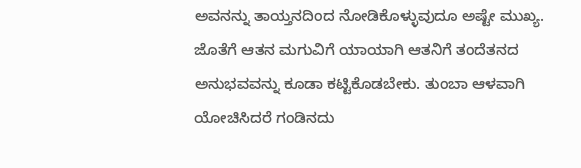ಅವನನ್ನು ತಾಯ್ತನದಿಂದ ನೋಡಿಕೊಳ್ಳುವುದೂ ಅಷ್ಟೇ ಮುಖ್ಯ. ಜೊತೆಗೆ ಆತನ ಮಗುವಿಗೆ ಯಾಯಾಗಿ ಆತನಿಗೆ ತಂದೆತನದ ಅನುಭವವನ್ನು ಕೂಡಾ ಕಟ್ಟಿಕೊಡಬೇಕು. ತುಂಬಾ ಆಳವಾಗಿ ಯೋಚಿಸಿದರೆ ಗಂಡಿನದು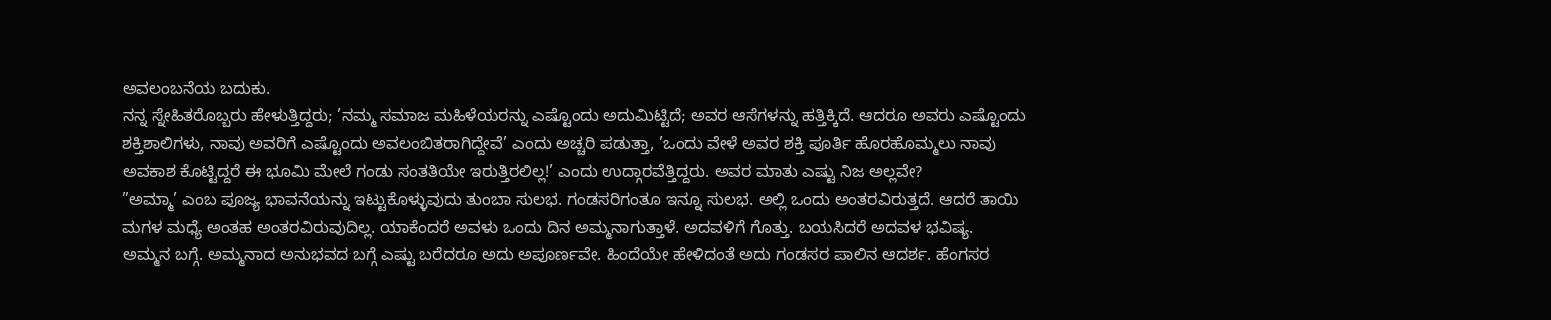ಅವಲಂಬನೆಯ ಬದುಕು.
ನನ್ನ ಸ್ನೇಹಿತರೊಬ್ಬರು ಹೇಳುತ್ತಿದ್ದರು; ’ನಮ್ಮ ಸಮಾಜ ಮಹಿಳೆಯರನ್ನು ಎಷ್ಟೊಂದು ಅದುಮಿಟ್ಟಿದೆ; ಅವರ ಆಸೆಗಳನ್ನು ಹತ್ತಿಕ್ಕಿದೆ. ಆದರೂ ಅವರು ಎಷ್ಟೊಂದು ಶಕ್ತಿಶಾಲಿಗಳು, ನಾವು ಅವರಿಗೆ ಎಷ್ಟೊಂದು ಅವಲಂಬಿತರಾಗಿದ್ದೇವೆ’ ಎಂದು ಅಚ್ಚರಿ ಪಡುತ್ತಾ, ’ಒಂದು ವೇಳೆ ಅವರ ಶಕ್ತಿ ಪೂರ್ತಿ ಹೊರಹೊಮ್ಮಲು ನಾವು ಅವಕಾಶ ಕೊಟ್ಟಿದ್ದರೆ ಈ ಭೂಮಿ ಮೇಲೆ ಗಂಡು ಸಂತತಿಯೇ ಇರುತ್ತಿರಲಿಲ್ಲ!’ ಎಂದು ಉದ್ಗಾರವೆತ್ತಿದ್ದರು. ಅವರ ಮಾತು ಎಷ್ಟು ನಿಜ ಅಲ್ಲವೇ?
”ಅಮ್ಮಾ’ ಎಂಬ ಪೂಜ್ಯ ಭಾವನೆಯನ್ನು ಇಟ್ಟುಕೊಳ್ಳುವುದು ತುಂಬಾ ಸುಲಭ. ಗಂಡಸರಿಗಂತೂ ಇನ್ನೂ ಸುಲಭ. ಅಲ್ಲಿ ಒಂದು ಅಂತರವಿರುತ್ತದೆ. ಆದರೆ ತಾಯಿ ಮಗಳ ಮಧ್ಯೆ ಅಂತಹ ಅಂತರವಿರುವುದಿಲ್ಲ. ಯಾಕೆಂದರೆ ಅವಳು ಒಂದು ದಿನ ಅಮ್ಮನಾಗುತ್ತಾಳೆ. ಅದವಳಿಗೆ ಗೊತ್ತು. ಬಯಸಿದರೆ ಅದವಳ ಭವಿಷ್ಯ.
ಅಮ್ಮನ ಬಗ್ಗೆ. ಅಮ್ಮನಾದ ಅನುಭವದ ಬಗ್ಗೆ ಎಷ್ಟು ಬರೆದರೂ ಅದು ಅಪೂರ್ಣವೇ. ಹಿಂದೆಯೇ ಹೇಳಿದಂತೆ ಅದು ಗಂಡಸರ ಪಾಲಿನ ಆದರ್ಶ. ಹೆಂಗಸರ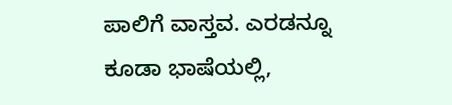ಪಾಲಿಗೆ ವಾಸ್ತವ. ಎರಡನ್ನೂ ಕೂಡಾ ಭಾಷೆಯಲ್ಲಿ,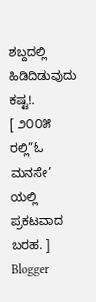ಶಬ್ದದಲ್ಲಿ ಹಿಡಿದಿಡುವುದು ಕಷ್ಟ!.
[ ೨೦೦೫ ರಲ್ಲಿ”ಓ ಮನಸೇ’ ಯಲ್ಲಿ ಪ್ರಕಟವಾದ ಬರಹ. ]
Blogger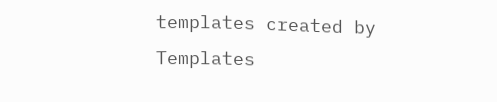templates created by Templates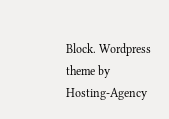Block. Wordpress theme by Hosting-Agency